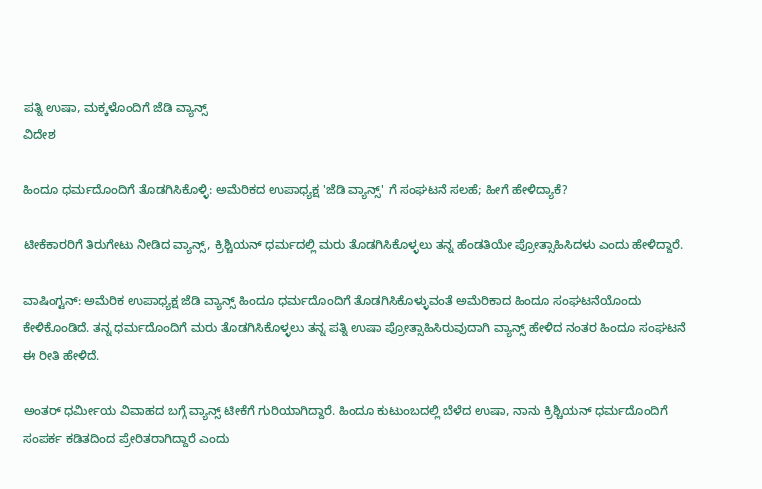ಪತ್ನಿ ಉಷಾ, ಮಕ್ಕಳೊಂದಿಗೆ ಜೆಡಿ ವ್ಯಾನ್ಸ್
ವಿದೇಶ

ಹಿಂದೂ ಧರ್ಮದೊಂದಿಗೆ ತೊಡಗಿಸಿಕೊಳ್ಳಿ: ಅಮೆರಿಕದ ಉಪಾಧ್ಯಕ್ಷ 'ಜೆಡಿ ವ್ಯಾನ್ಸ್' ಗೆ ಸಂಘಟನೆ ಸಲಹೆ; ಹೀಗೆ ಹೇಳಿದ್ಯಾಕೆ?

ಟೀಕೆಕಾರರಿಗೆ ತಿರುಗೇಟು ನೀಡಿದ ವ್ಯಾನ್ಸ್, ಕ್ರಿಶ್ಚಿಯನ್ ಧರ್ಮದಲ್ಲಿ ಮರು ತೊಡಗಿಸಿಕೊಳ್ಳಲು ತನ್ನ ಹೆಂಡತಿಯೇ ಪ್ರೋತ್ಸಾಹಿಸಿದಳು ಎಂದು ಹೇಳಿದ್ದಾರೆ.

ವಾಷಿಂಗ್ಟನ್: ಅಮೆರಿಕ ಉಪಾಧ್ಯಕ್ಷ ಜೆಡಿ ವ್ಯಾನ್ಸ್ ಹಿಂದೂ ಧರ್ಮದೊಂದಿಗೆ ತೊಡಗಿಸಿಕೊಳ್ಳುವಂತೆ ಅಮೆರಿಕಾದ ಹಿಂದೂ ಸಂಘಟನೆಯೊಂದು ಕೇಳಿಕೊಂಡಿದೆ. ತನ್ನ ಧರ್ಮದೊಂದಿಗೆ ಮರು ತೊಡಗಿಸಿಕೊಳ್ಳಲು ತನ್ನ ಪತ್ನಿ ಉಷಾ ಪ್ರೋತ್ಸಾಹಿಸಿರುವುದಾಗಿ ವ್ಯಾನ್ಸ್ ಹೇಳಿದ ನಂತರ ಹಿಂದೂ ಸಂಘಟನೆ ಈ ರೀತಿ ಹೇಳಿದೆ.

ಅಂತರ್ ಧರ್ಮೀಯ ವಿವಾಹದ ಬಗ್ಗೆ ವ್ಯಾನ್ಸ್ ಟೀಕೆಗೆ ಗುರಿಯಾಗಿದ್ದಾರೆ. ಹಿಂದೂ ಕುಟುಂಬದಲ್ಲಿ ಬೆಳೆದ ಉಷಾ, ನಾನು ಕ್ರಿಶ್ಚಿಯನ್ ಧರ್ಮದೊಂದಿಗೆ ಸಂಪರ್ಕ ಕಡಿತದಿಂದ ಪ್ರೇರಿತರಾಗಿದ್ದಾರೆ ಎಂದು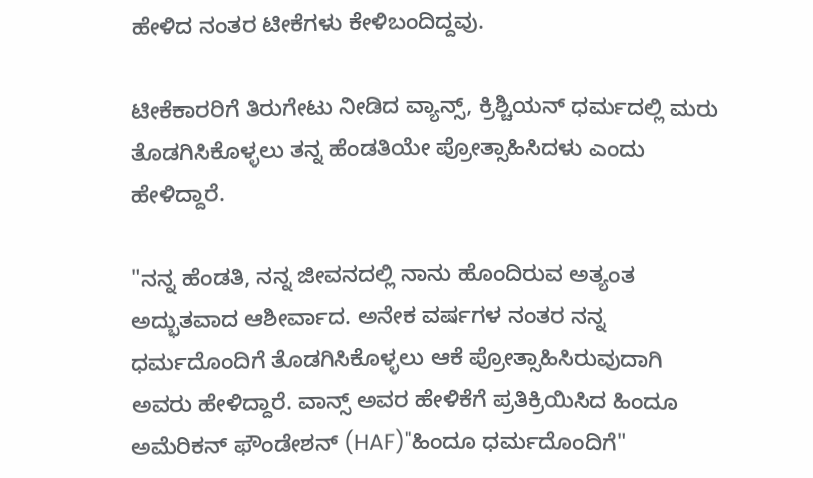ಹೇಳಿದ ನಂತರ ಟೀಕೆಗಳು ಕೇಳಿಬಂದಿದ್ದವು.

ಟೀಕೆಕಾರರಿಗೆ ತಿರುಗೇಟು ನೀಡಿದ ವ್ಯಾನ್ಸ್, ಕ್ರಿಶ್ಚಿಯನ್ ಧರ್ಮದಲ್ಲಿ ಮರು ತೊಡಗಿಸಿಕೊಳ್ಳಲು ತನ್ನ ಹೆಂಡತಿಯೇ ಪ್ರೋತ್ಸಾಹಿಸಿದಳು ಎಂದು ಹೇಳಿದ್ದಾರೆ.

"ನನ್ನ ಹೆಂಡತಿ, ನನ್ನ ಜೀವನದಲ್ಲಿ ನಾನು ಹೊಂದಿರುವ ಅತ್ಯಂತ ಅದ್ಭುತವಾದ ಆಶೀರ್ವಾದ. ಅನೇಕ ವರ್ಷಗಳ ನಂತರ ನನ್ನ ಧರ್ಮದೊಂದಿಗೆ ತೊಡಗಿಸಿಕೊಳ್ಳಲು ಆಕೆ ಪ್ರೋತ್ಸಾಹಿಸಿರುವುದಾಗಿ ಅವರು ಹೇಳಿದ್ದಾರೆ. ವಾನ್ಸ್ ಅವರ ಹೇಳಿಕೆಗೆ ಪ್ರತಿಕ್ರಿಯಿಸಿದ ಹಿಂದೂ ಅಮೆರಿಕನ್ ಫೌಂಡೇಶನ್ (HAF)"ಹಿಂದೂ ಧರ್ಮದೊಂದಿಗೆ"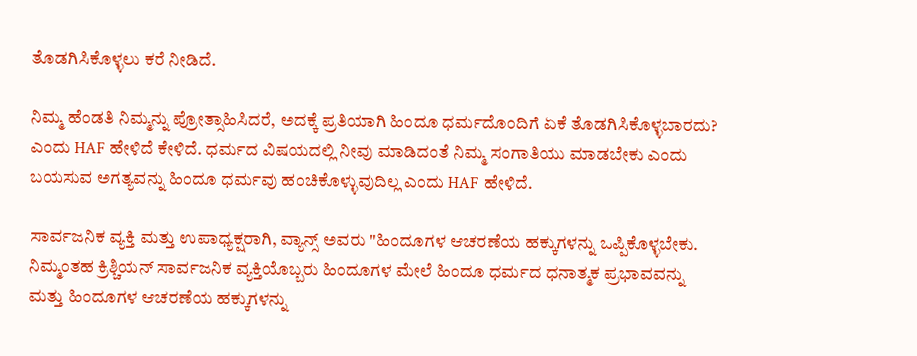ತೊಡಗಿಸಿಕೊಳ್ಳಲು ಕರೆ ನೀಡಿದೆ.

ನಿಮ್ಮ ಹೆಂಡತಿ ನಿಮ್ಮನ್ನು ಪ್ರೋತ್ಸಾಹಿಸಿದರೆ, ಅದಕ್ಕೆ ಪ್ರತಿಯಾಗಿ ಹಿಂದೂ ಧರ್ಮದೊಂದಿಗೆ ಏಕೆ ತೊಡಗಿಸಿಕೊಳ್ಳಬಾರದು? ಎಂದು HAF ಹೇಳಿದೆ ಕೇಳಿದೆ. ಧರ್ಮದ ವಿಷಯದಲ್ಲಿ ನೀವು ಮಾಡಿದಂತೆ ನಿಮ್ಮ ಸಂಗಾತಿಯು ಮಾಡಬೇಕು ಎಂದು ಬಯಸುವ ಅಗತ್ಯವನ್ನು ಹಿಂದೂ ಧರ್ಮವು ಹಂಚಿಕೊಳ್ಳುವುದಿಲ್ಲ ಎಂದು HAF ಹೇಳಿದೆ.

ಸಾರ್ವಜನಿಕ ವ್ಯಕ್ತಿ ಮತ್ತು ಉಪಾಧ್ಯಕ್ಷರಾಗಿ, ವ್ಯಾನ್ಸ್ ಅವರು "ಹಿಂದೂಗಳ ಆಚರಣೆಯ ಹಕ್ಕುಗಳನ್ನು ಒಪ್ಪಿಕೊಳ್ಳಬೇಕು. ನಿಮ್ಮಂತಹ ಕ್ರಿಶ್ಚಿಯನ್ ಸಾರ್ವಜನಿಕ ವ್ಯಕ್ತಿಯೊಬ್ಬರು ಹಿಂದೂಗಳ ಮೇಲೆ ಹಿಂದೂ ಧರ್ಮದ ಧನಾತ್ಮಕ ಪ್ರಭಾವವನ್ನು ಮತ್ತು ಹಿಂದೂಗಳ ಆಚರಣೆಯ ಹಕ್ಕುಗಳನ್ನು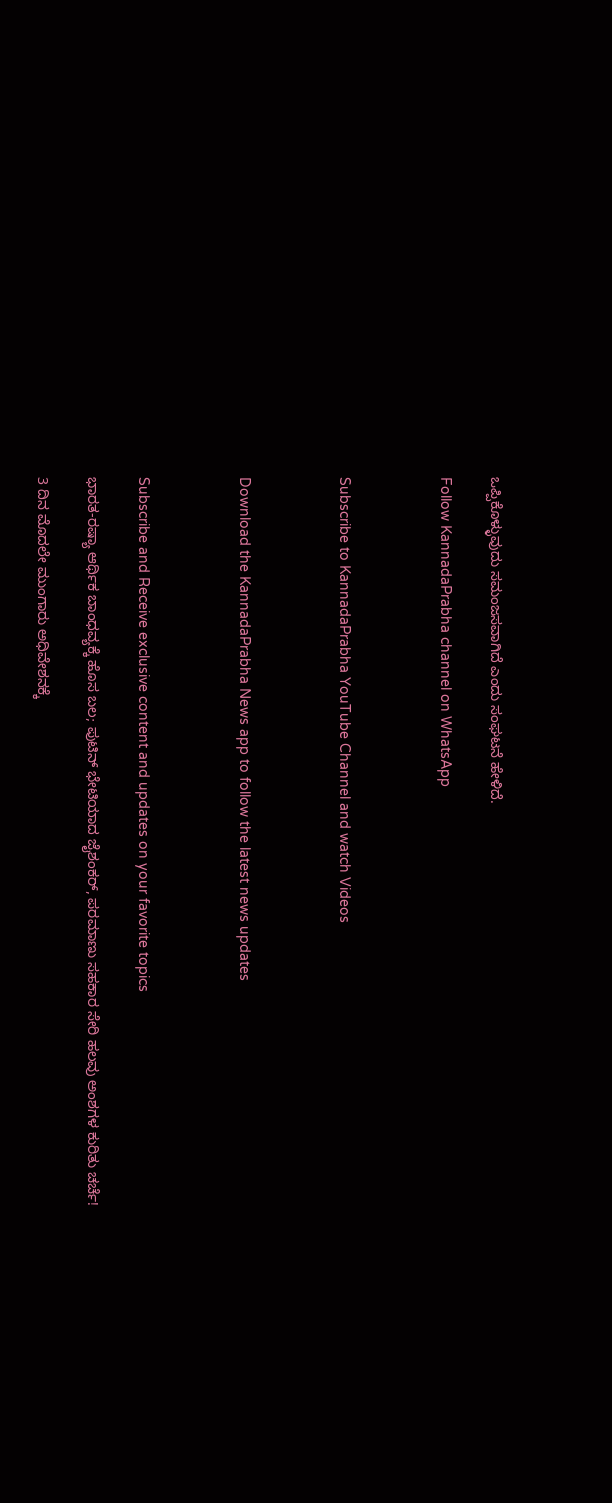ಒಪ್ಪಿಕೊಳ್ಳುವುದು ಸಮಂಜಸವಾಗಿದೆ ಎಂದು ಸಂಘಟನೆ ಹೇಳಿದೆ.

Follow KannadaPrabha channel on WhatsApp



Subscribe to KannadaPrabha YouTube Channel and watch Videos



Download the KannadaPrabha News app to follow the latest news updates



Subscribe and Receive exclusive content and updates on your favorite topics

ಭಾರತ-ರಷ್ಯಾ ಆರ್ಥಿಕ ಬಾಂಧವ್ಯಕ್ಕೆ ಹೊಸ ಬಲ; ಪುಟಿನ್ ಭೇಟಿಯಾದ ಜೈಶಂಕರ್, ಪರಮಾಣು ಸಹಕಾರ ಸೇರಿ ಹಲವು ಅಂಶಗಳ ಕುರಿತು ಚರ್ಚೆ!

3 ದಿನ ಮೊದಲೇ ಮುಂಗಾರು ಅಧಿವೇಶನಕ್ಕೆ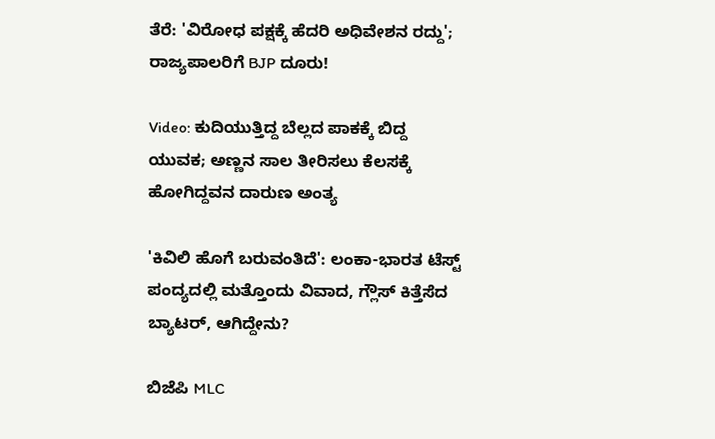ತೆರೆ: 'ವಿರೋಧ ಪಕ್ಷಕ್ಕೆ ಹೆದರಿ ಅಧಿವೇಶನ ರದ್ದು'; ರಾಜ್ಯಪಾಲರಿಗೆ BJP ದೂರು!

Video: ಕುದಿಯುತ್ತಿದ್ದ ಬೆಲ್ಲದ ಪಾಕಕ್ಕೆ ಬಿದ್ದ ಯುವಕ; ಅಣ್ಣನ ಸಾಲ ತೀರಿಸಲು ಕೆಲಸಕ್ಕೆ ಹೋಗಿದ್ದವನ ದಾರುಣ ಅಂತ್ಯ

'ಕಿವಿಲಿ ಹೊಗೆ ಬರುವಂತಿದೆ': ಲಂಕಾ-ಭಾರತ ಟೆಸ್ಟ್ ಪಂದ್ಯದಲ್ಲಿ ಮತ್ತೊಂದು ವಿವಾದ, ಗ್ಲೌಸ್ ಕಿತ್ತೆಸೆದ ಬ್ಯಾಟರ್, ಆಗಿದ್ದೇನು?

ಬಿಜೆಪಿ MLC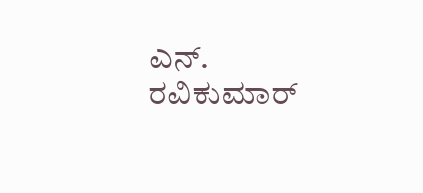ಎನ್. ರವಿಕುಮಾರ್‌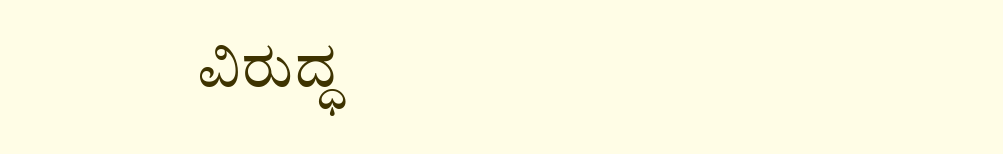ವಿರುದ್ಧ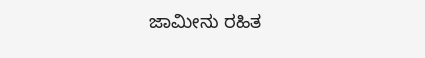ಜಾಮೀನು ರಹಿತ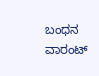ಬಂಧನ ವಾರಂಟ್